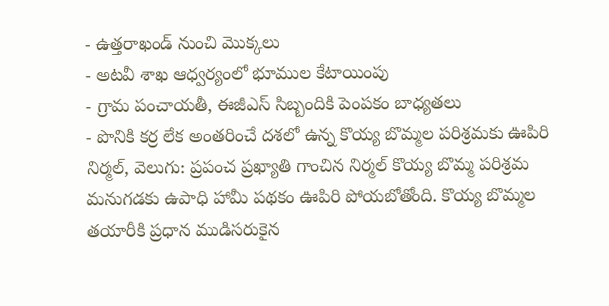- ఉత్తరాఖండ్ నుంచి మొక్కలు
- అటవీ శాఖ ఆధ్వర్యంలో భూముల కేటాయింపు
- గ్రామ పంచాయతీ, ఈజీఎస్ సిబ్బందికి పెంపకం బాధ్యతలు
- పొనికి కర్ర లేక అంతరించే దశలో ఉన్న కొయ్య బొమ్మల పరిశ్రమకు ఊపిరి
నిర్మల్, వెలుగు: ప్రపంచ ప్రఖ్యాతి గాంచిన నిర్మల్ కొయ్య బొమ్మ పరిశ్రమ మనుగడకు ఉపాధి హామీ పథకం ఊపిరి పోయబోతోంది. కొయ్య బొమ్మల తయారీకి ప్రధాన ముడిసరుకైన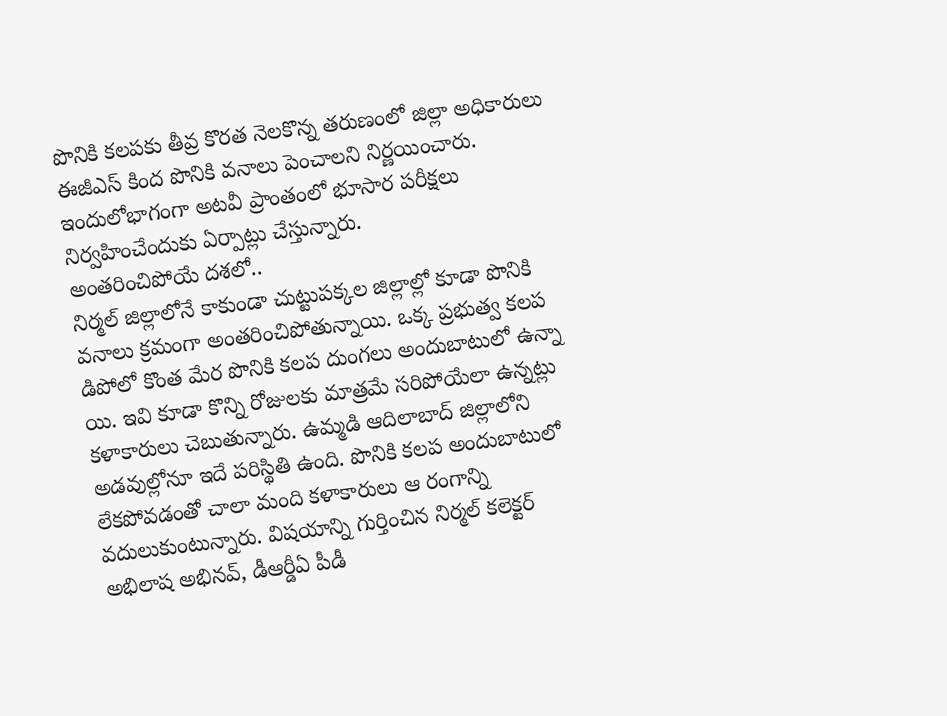పొనికి కలపకు తీవ్ర కొరత నెలకొన్న తరుణంలో జిల్లా అధికారులు ఈజీఎస్ కింద పొనికి వనాలు పెంచాలని నిర్ణయించారు. ఇందులోభాగంగా అటవీ ప్రాంతంలో భూసార పరీక్షలు నిర్వహించేందుకు ఏర్పాట్లు చేస్తున్నారు.
అంతరించిపోయే దశలో..
నిర్మల్ జిల్లాలోనే కాకుండా చుట్టుపక్కల జిల్లాల్లో కూడా పొనికి వనాలు క్రమంగా అంతరించిపోతున్నాయి. ఒక్క ప్రభుత్వ కలప డిపోలో కొంత మేర పొనికి కలప దుంగలు అందుబాటులో ఉన్నా యి. ఇవి కూడా కొన్ని రోజులకు మాత్రమే సరిపోయేలా ఉన్నట్లు కళాకారులు చెబుతున్నారు. ఉమ్మడి ఆదిలాబాద్ జిల్లాలోని అడవుల్లోనూ ఇదే పరిస్థితి ఉంది. పొనికి కలప అందుబాటులో లేకపోవడంతో చాలా మంది కళాకారులు ఆ రంగాన్ని వదులుకుంటున్నారు. విషయాన్ని గుర్తించిన నిర్మల్ కలెక్టర్ అభిలాష అభినవ్, డీఆర్డీఏ పీడీ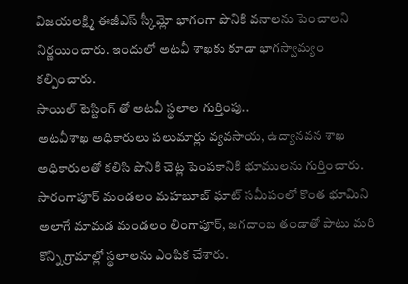విజయలక్ష్మి ఈజీఎస్ స్కీమ్లో భాగంగా పొనికి వనాలను పెంచాలని నిర్ణయించారు. ఇందులో అటవీ శాఖకు కూడా భాగస్వామ్యం కల్పించారు.
సాయిల్ టెస్టింగ్ తో అటవీ స్థలాల గుర్తింపు..
అటవీశాఖ అధికారులు పలుమార్లు వ్యవసాయ, ఉద్యానవన శాఖ అధికారులతో కలిసి పొనికి చెట్ల పెంపకానికి భూములను గుర్తించారు. సారంగాపూర్ మండలం మహబూబ్ ఘాట్ సమీపంలో కొంత భూమిని అలాగే మామడ మండలం లింగాపూర్, జగదాంబ తండాతో పాటు మరి కొన్ని గ్రామాల్లో స్థలాలను ఎంపిక చేశారు.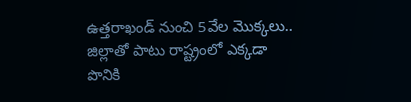ఉత్తరాఖండ్ నుంచి 5వేల మొక్కలు..
జిల్లాతో పాటు రాష్ట్రంలో ఎక్కడా పొనికి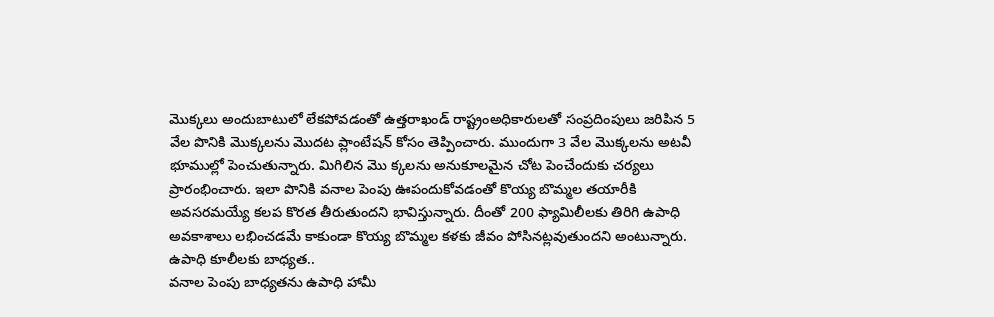మొక్కలు అందుబాటులో లేకపోవడంతో ఉత్తరాఖండ్ రాష్ట్రంఅధికారులతో సంప్రదింపులు జరిపిన 5 వేల పొనికి మొక్కలను మొదట ప్లాంటేషన్ కోసం తెప్పించారు. ముందుగా 3 వేల మొక్కలను అటవీ భూముల్లో పెంచుతున్నారు. మిగిలిన మొ క్కలను అనుకూలమైన చోట పెంచేందుకు చర్యలు ప్రారంభించారు. ఇలా పొనికి వనాల పెంపు ఊపందుకోవడంతో కొయ్య బొమ్మల తయారీకి అవసరమయ్యే కలప కొరత తీరుతుందని భావిస్తున్నారు. దీంతో 200 ఫ్యామిలీలకు తిరిగి ఉపాధి అవకాశాలు లభించడమే కాకుండా కొయ్య బొమ్మల కళకు జీవం పోసినట్లవుతుందని అంటున్నారు.
ఉపాధి కూలీలకు బాధ్యత..
వనాల పెంపు బాధ్యతను ఉపాధి హామీ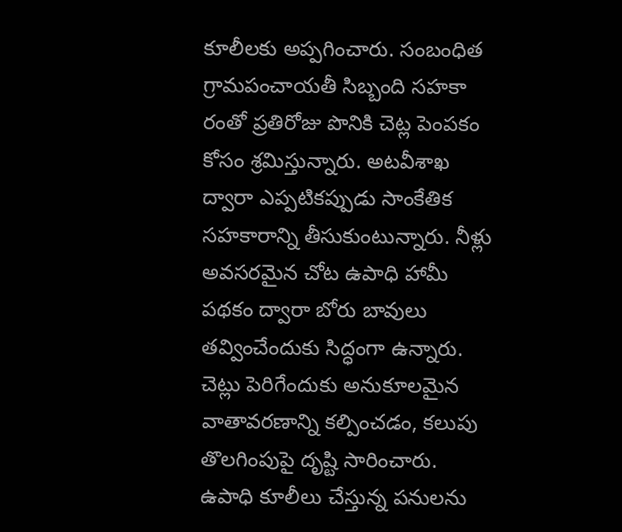కూలీలకు అప్పగించారు. సంబంధిత గ్రామపంచాయతీ సిబ్బంది సహకా రంతో ప్రతిరోజు పొనికి చెట్ల పెంపకం కోసం శ్రమిస్తున్నారు. అటవీశాఖ ద్వారా ఎప్పటికప్పుడు సాంకేతిక సహకారాన్ని తీసుకుంటున్నారు. నీళ్లు అవసరమైన చోట ఉపాధి హామీ పథకం ద్వారా బోరు బావులు తవ్వించేందుకు సిద్ధంగా ఉన్నారు. చెట్లు పెరిగేందుకు అనుకూలమైన వాతావరణాన్ని కల్పించడం, కలుపు తొలగింపుపై దృష్టి సారించారు.
ఉపాధి కూలీలు చేస్తున్న పనులను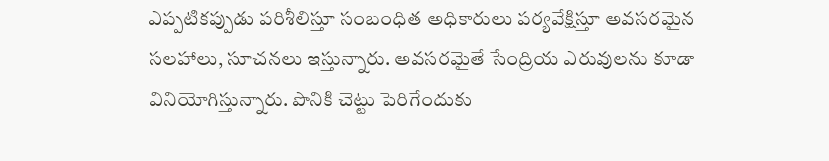ఎప్పటికప్పుడు పరిశీలిస్తూ సంబంధిత అధికారులు పర్యవేక్షిస్తూ అవసరమైన సలహాలు, సూచనలు ఇస్తున్నారు. అవసరమైతే సేంద్రియ ఎరువులను కూడా వినియోగిస్తున్నారు. పొనికి చెట్టు పెరిగేందుకు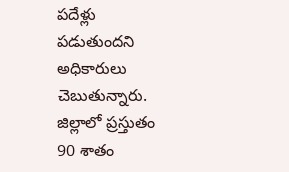పదేళ్లు పడుతుందని అధికారులు చెబుతున్నారు. జిల్లాలో ప్రస్తుతం 90 శాతం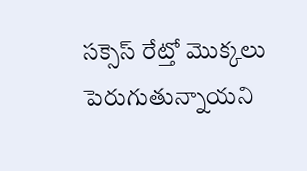సక్సెస్ రేట్తో మొక్కలు పెరుగుతున్నాయని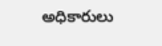అధికారులు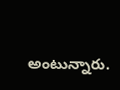అంటున్నారు.